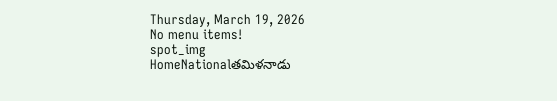Thursday, March 19, 2026
No menu items!
spot_img
HomeNationalతమిళనాడు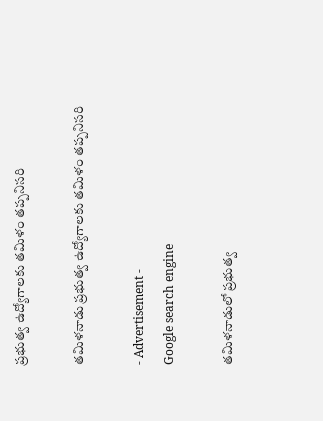ప్రభుత్వ ఉద్యోగాలకు తమిళం తప్పనిసరి

తమిళనాడు ప్రభుత్వ ఉద్యోగాలకు తమిళం తప్పనిసరి

- Advertisement -
Google search engine

తమిళనాడులో ప్రభుత్వ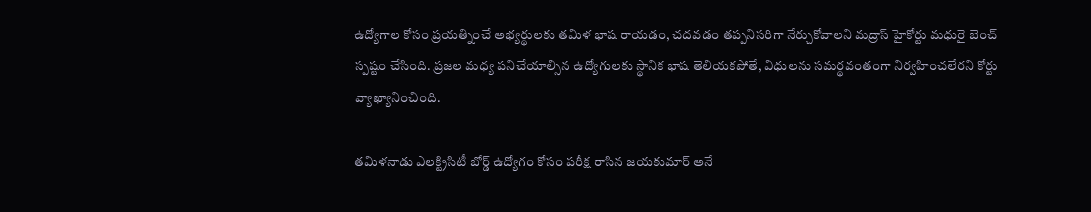ఉద్యోగాల కోసం ప్రయత్నించే అభ్యర్థులకు తమిళ భాష రాయడం, చదవడం తప్పనిసరిగా నేర్చుకోవాలని మద్రాస్ హైకోర్టు మధురై బెంచ్ స్పష్టం చేసింది. ప్రజల మధ్య పనిచేయాల్సిన ఉద్యోగులకు స్థానిక భాష తెలియకపోతే, విధులను సమర్థవంతంగా నిర్వహించలేరని కోర్టు వ్యాఖ్యానించింది.

తమిళనాడు ఎలక్ట్రిసిటీ బోర్డ్ ఉద్యోగం కోసం పరీక్ష రాసిన జయకుమార్ అనే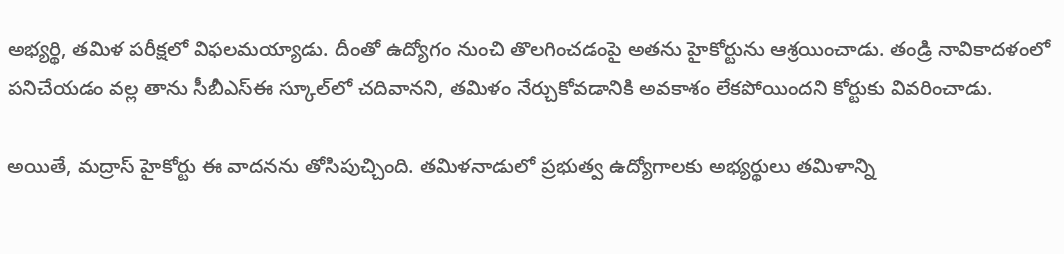అభ్యర్థి, తమిళ పరీక్షలో విఫలమయ్యాడు. దీంతో ఉద్యోగం నుంచి తొలగించడంపై అతను హైకోర్టును ఆశ్రయించాడు. తండ్రి నావికాదళంలో పనిచేయడం వల్ల తాను సీబీఎస్ఈ స్కూల్‌లో చదివానని, తమిళం నేర్చుకోవడానికి అవకాశం లేకపోయిందని కోర్టుకు వివరించాడు.

అయితే, మద్రాస్ హైకోర్టు ఈ వాదనను తోసిపుచ్చింది. తమిళనాడులో ప్రభుత్వ ఉద్యోగాలకు అభ్యర్థులు తమిళాన్ని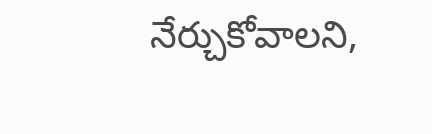నేర్చుకోవాలని,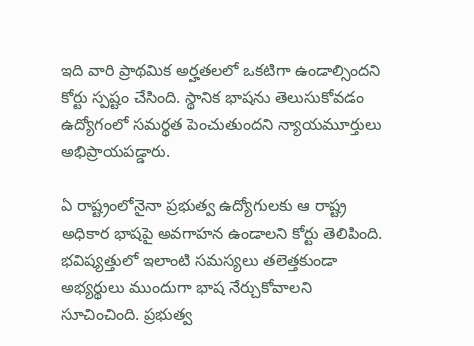ఇది వారి ప్రాథమిక అర్హతలలో ఒకటిగా ఉండాల్సిందని కోర్టు స్పష్టం చేసింది. స్థానిక భాషను తెలుసుకోవడం ఉద్యోగంలో సమర్థత పెంచుతుందని న్యాయమూర్తులు అభిప్రాయపడ్డారు.

ఏ రాష్ట్రంలోనైనా ప్రభుత్వ ఉద్యోగులకు ఆ రాష్ట్ర అధికార భాషపై అవగాహన ఉండాలని కోర్టు తెలిపింది. భవిష్యత్తులో ఇలాంటి సమస్యలు తలెత్తకుండా అభ్యర్థులు ముందుగా భాష నేర్చుకోవాలని సూచించింది. ప్రభుత్వ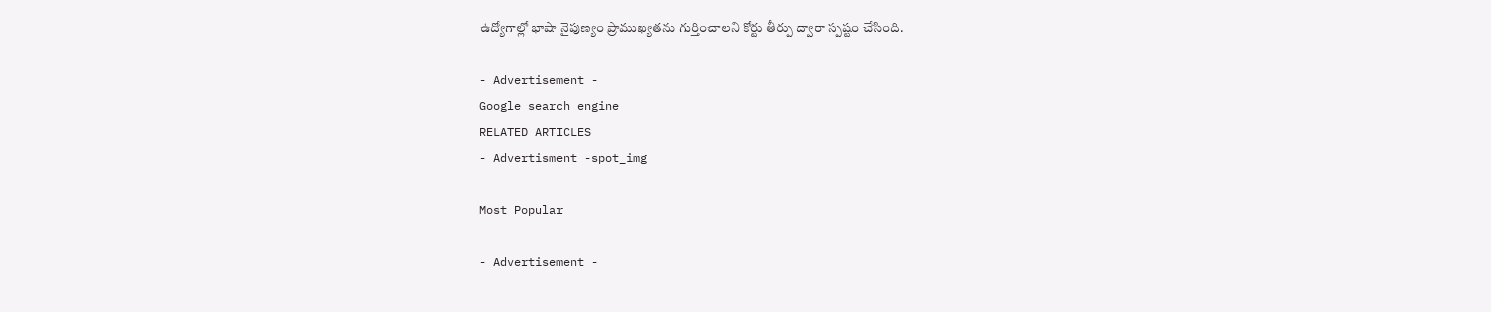ఉద్యోగాల్లో భాషా నైపుణ్యం ప్రాముఖ్యతను గుర్తించాలని కోర్టు తీర్పు ద్వారా స్పష్టం చేసింది.

- Advertisement -
Google search engine
RELATED ARTICLES
- Advertisment -spot_img

Most Popular

- Advertisement -